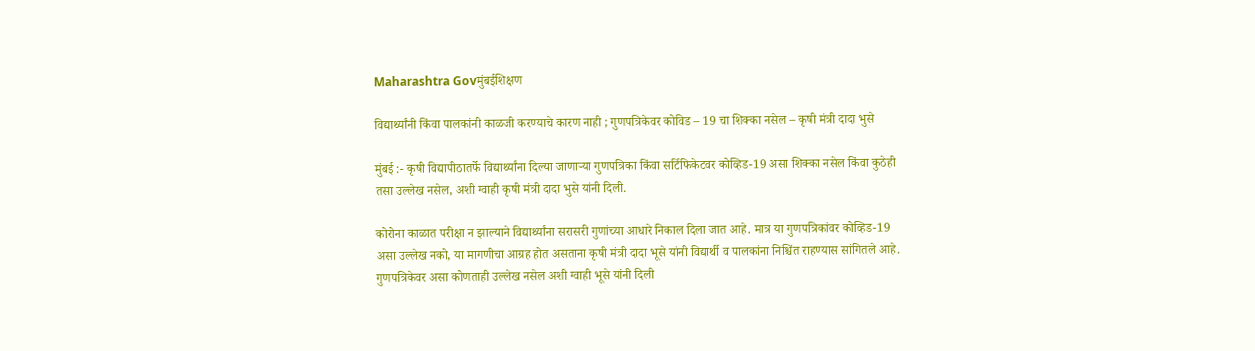Maharashtra Govमुंबईशिक्षण

विद्यार्थ्यांनी किंवा पालकांनी काळजी करण्याचे कारण नाही ; गुणपत्रिकेवर कोविड – 19 चा शिक्का नसेल – कृषी मंत्री दादा भुसे

मुंबई :- कृषी विद्यापीठातर्फे विद्यार्थ्यांना दिल्या जाणाऱ्या गुणपत्रिका किंवा सर्टिफिकेटवर कोव्हिड-19 असा शिक्का नसेल किंवा कुठेही तसा उल्लेख नसेल, अशी ग्वाही कृषी मंत्री दादा भुसे यांनी दिली.

कोरोना काळात परीक्षा न झाल्याने विद्यार्थ्यांना सरासरी गुणांच्या आधारे निकाल दिला जात आहे. मात्र या गुणपत्रिकांवर कोव्हिड-19 असा उल्लेख नको, या मागणीचा आग्रह होत असताना कृषी मंत्री दादा भूसे यांनी विद्यार्थी व पालकांना निश्चिंत राहण्यास सांगितले आहे. गुणपत्रिकेवर असा कोणताही उल्लेख नसेल अशी ग्वाही भूसे यांनी दिली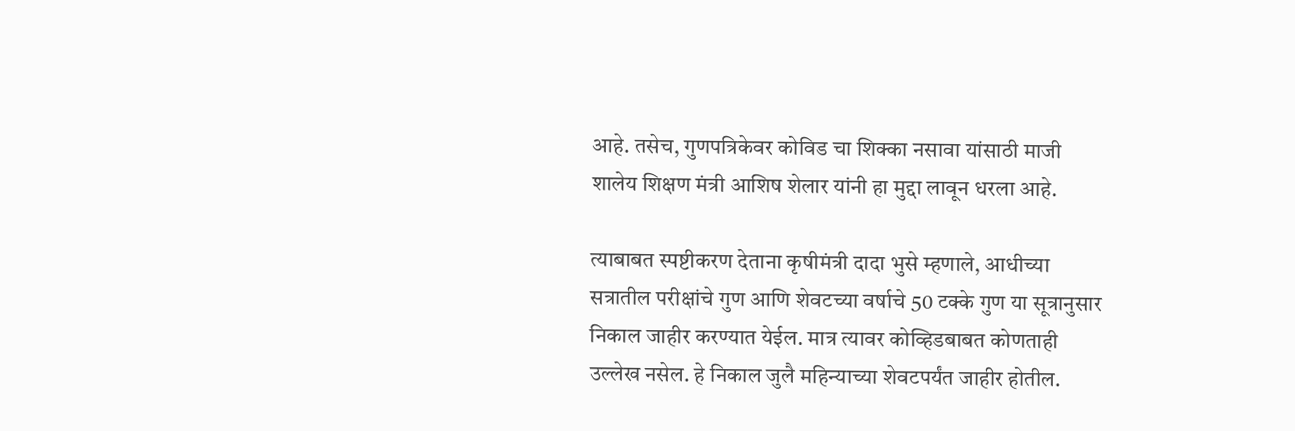आहे. तसेच, गुणपत्रिकेवर कोविड चा शिक्का नसावा यांसाठी माजी शालेय शिक्षण मंत्री आशिष शेलार यांनी हा मुद्दा लावून धरला आहे.

त्याबाबत स्पष्टीकरण देताना कृषीमंत्री दादा भुसे म्हणाले, आधीच्या सत्रातील परीक्षांचे गुण आणि शेवटच्या वर्षाचे 50 टक्के गुण या सूत्रानुसार निकाल जाहीर करण्यात येईल. मात्र त्यावर कोव्हिडबाबत कोणताही उल्लेख नसेल. हे निकाल जुलै महिन्याच्या शेवटपर्यंत जाहीर होतील.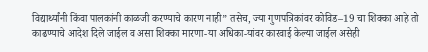विद्यार्थ्यांनी किंवा पालकांनी काळजी करण्याचे कारण नाही” तसेच, ज्या गुणपत्रिकांवर कोविड–19 चा शिक्का आहे तो काढण्याचे आदेश दिले जाईल व असा शिक्का मारणा-या अधिका-यांवर कारवाई केल्या जाईल असेही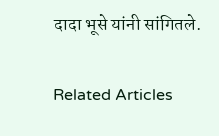दादा भूसे यांनी सांगितले.

Related Articles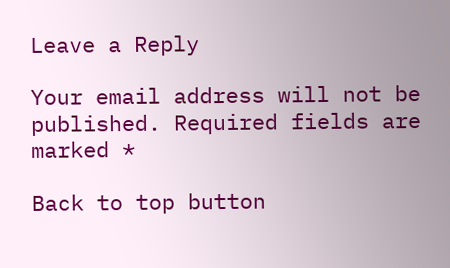Leave a Reply

Your email address will not be published. Required fields are marked *

Back to top button